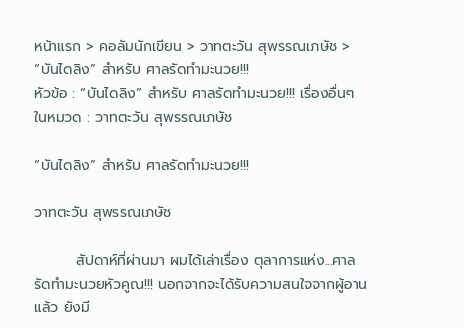หน้าแรก > คอลัมนักเขียน > วาทตะวัน สุพรรณเภษัช > “บันไดลิง” สำหรับ ศาลรัดทำมะนวย!!!
หัวข้อ : “บันไดลิง” สำหรับ ศาลรัดทำมะนวย!!! เรื่องอื่นๆ ในหมวด : วาทตะวัน สุพรรณเภษัช

“บันไดลิง” สำหรับ ศาลรัดทำมะนวย!!!

วาทตะวัน สุพรรณเภษัช

        สัปดาห์ที่ผ่านมา ผมได้เล่าเรื่อง ตุลาการแห่ง...ศาลรัดทำมะนวยหัวคูณ!!! นอกจากจะได้รับความสนใจจากผู้อานแล้ว ยังมี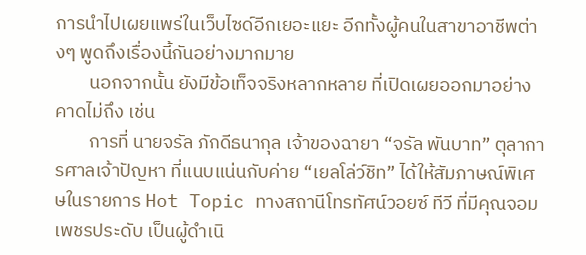การนำไปเผยแพร่ในเว็บไซด์อีกเยอะแยะ อีกทั้งผู้คนในสาขาอาชีพต่างๆ พูดถึงเรื่องนี้กันอย่างมากมาย
        นอกจากนั้น ยังมีข้อเท็จจริงหลากหลาย ที่เปิดเผยออกมาอย่างคาดไม่ถึง เช่น
        การที่ นายจรัล ภักดีธนากุล เจ้าของฉายา “จรัล พันบาท” ตุลาการศาลเจ้าปัญหา ที่แนบแน่นกับค่าย “เยลโล่ว์ชิท” ได้ให้สัมภาษณ์พิเศษในรายการ Hot Topic ทางสถานีโทรทัศน์วอยซ์ ทีวี ที่มีคุณจอม เพชรประดับ เป็นผู้ดำเนิ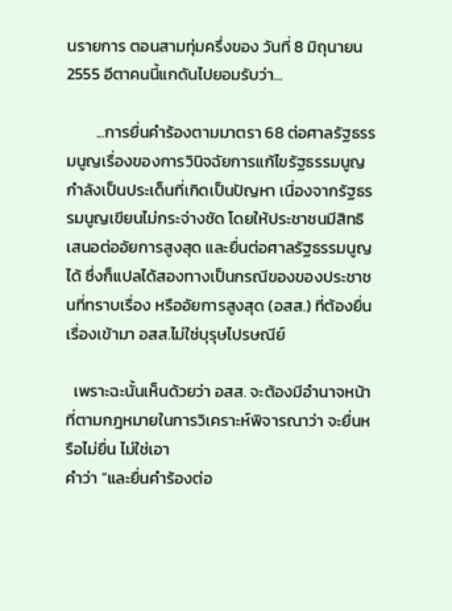นรายการ ตอนสามทุ่มครึ่งของ วันที่ 8 มิถุนายน 2555 อีตาคนนี้แกดันไปยอมรับว่า...

        ...การยื่นคำร้องตามมาตรา 68 ต่อศาลรัฐธรรมนูญเรื่องของการวินิจฉัยการแก้ไขรัฐธรรมนูญ กำลังเป็นประเด็นที่เกิดเป็นปัญหา เนื่องจากรัฐธรรมนูญเขียนไม่กระจ่างชัด โดยให้ประชาชนมีสิทธิเสนอต่ออัยการสูงสุด และยื่นต่อศาลรัฐธรรมนูญได้ ซึ่งก็แปลได้สองทางเป็นกรณีของของประชาชนที่ทราบเรื่อง หรืออัยการสูงสุด (อสส.) ที่ต้องยื่นเรื่องเข้ามา อสส.ไม่ใช่บุรุษไปรษณีย์

  เพราะฉะนั้นเห็นด้วยว่า อสส. จะต้องมีอำนาจหน้าที่ตามกฎหมายในการวิเคราะห์พิจารณาว่า จะยื่นหรือไม่ยื่น ไม่ใช่เอา
คำว่า “และยื่นคำร้องต่อ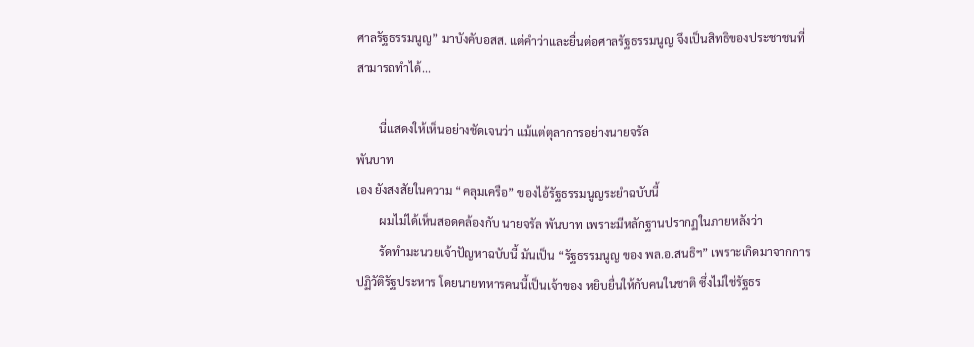ศาลรัฐธรรมนูญ” มาบังคับอสส. แต่คำว่าและยื่นต่อศาลรัฐธรรมนูญ จึงเป็นสิทธิของประชาชนที่สามารถทำได้...

        นี่แสดงให้เห็นอย่างชัดเจนว่า แม้แต่ตุลาการอย่างนายจรัล
พันบาท
เอง ยังสงสัยในความ “คลุมเครือ” ของไอ้รัฐธรรมนูญระยำฉบับนี้
        ผมไม่ได้เห็นสอดคล้องกับ นายจรัล พันบาท เพราะมีหลักฐานปรากฏในภายหลังว่า
        รัดทำมะนวยเจ้าปัญหาฉบับนี้ มันเป็น “รัฐธรรมนูญ ของ พล.อ.สนธิฯ” เพราะเกิดมาจากการปฏิวัติรัฐประหาร โดยนายทหารคนนี้เป็นเจ้าของ หยิบยื่นให้กับคนในชาติ ซึ่งไม่ใช่รัฐธร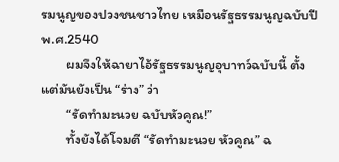รมนูญของปวงชนชาวไทย เหมือนรัฐธรรมนูญฉบับปี พ.ศ.2540
        ผมจึงให้ฉายาไอ้รัฐธรรมนูญอุบาทว์ฉบับนี้ ตั้งแต่มันยังเป็น “ร่าง” ว่า
        “รัดทำมะนวย ฉบับหัวคูณ!”
        ทั้งยังได้โจมตี “รัดทำมะนวย หัวคูณ” ฉ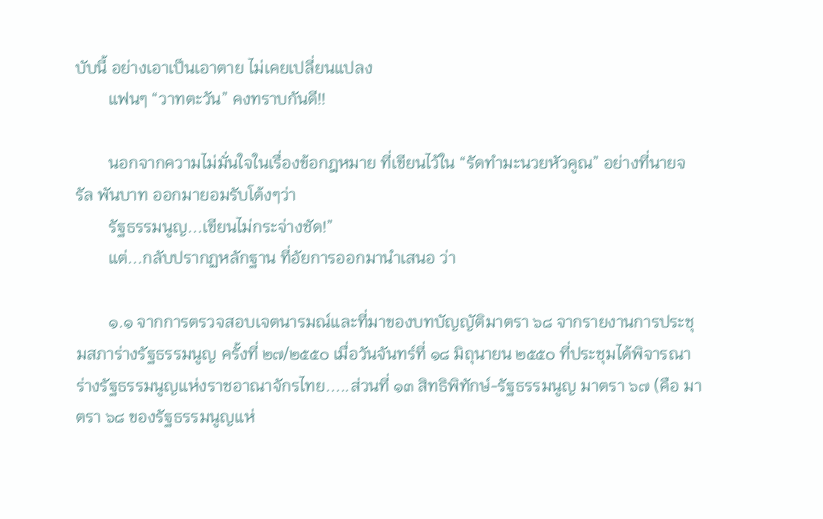บับนี้ อย่างเอาเป็นเอาตาย ไม่เคยเปลี่ยนแปลง
        แฟนๆ “วาทตะวัน” คงทราบกันดี!!

        นอกจากความไม่มั่นใจในเรื่องข้อกฎหมาย ที่เขียนไว้ใน “รัดทำมะนวยหัวคูณ” อย่างที่นายจรัล พันบาท ออกมายอมรับโต้งๆว่า
        รัฐธรรมนูญ...เขียนไม่กระจ่างชัด!”
        แต่...กลับปรากฏหลักฐาน ที่อัยการออกมานำเสนอ ว่า

        ๑.๑ จากการตรวจสอบเจตนารมณ์และที่มาของบทบัญญัติมาตรา ๖๘ จากรายงานการประชุมสภาร่างรัฐธรรมนูญ ครั้งที่ ๒๗/๒๕๕๐ เมื่อวันจันทร์ที่ ๑๘ มิถุนายน ๒๕๕๐ ที่ประชุมได้พิจารณาร่างรัฐธรรมนูญแห่งราชอาณาจักรไทย.....ส่วนที่ ๑๓ สิทธิพิทักษ์-รัฐธรรมนูญ มาตรา ๖๗ (คือ มาตรา ๖๘ ของรัฐธรรมนูญแห่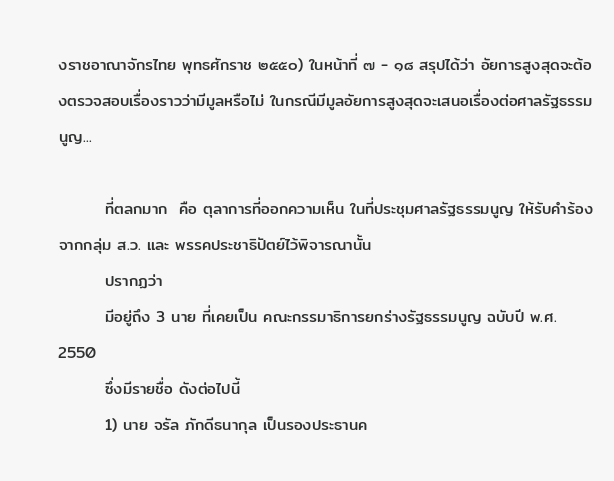งราชอาณาจักรไทย พุทธศักราช ๒๕๕๐) ในหน้าที่ ๗ - ๑๘ สรุปได้ว่า อัยการสูงสุดจะต้องตรวจสอบเรื่องราวว่ามีมูลหรือไม่ ในกรณีมีมูลอัยการสูงสุดจะเสนอเรื่องต่อศาลรัฐธรรมนูญ...

        ที่ตลกมาก  คือ ตุลาการที่ออกความเห็น ในที่ประชุมศาลรัฐธรรมนูญ ให้รับคำร้องจากกลุ่ม ส.ว. และ พรรคประชาธิปัตย์ไว้พิจารณานั้น
        ปรากฏว่า
        มีอยู่ถึง 3 นาย ที่เคยเป็น คณะกรรมาธิการยกร่างรัฐธรรมนูญ ฉบับปี พ.ศ. 2550
        ซึ่งมีรายชื่อ ดังต่อไปนี้
        1) นาย จรัล ภักดีธนากุล เป็นรองประธานค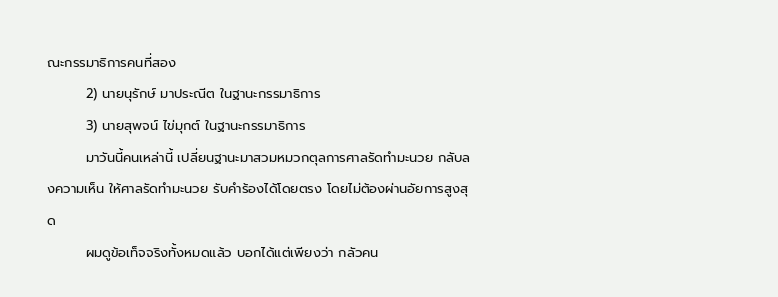ณะกรรมาธิการคนที่สอง
        2) นายนุรักษ์ มาประณีต ในฐานะกรรมาธิการ
        3) นายสุพจน์ ไข่มุกต์ ในฐานะกรรมาธิการ
        มาวันนี้คนเหล่านี้ เปลี่ยนฐานะมาสวมหมวกตุลการศาลรัดทำมะนวย กลับลงความเห็น ให้ศาลรัดทำมะนวย รับคำร้องได้โดยตรง โดยไม่ต้องผ่านอัยการสูงสุด
        ผมดูข้อเท็จจริงทั้งหมดแล้ว บอกได้แต่เพียงว่า กลัวคน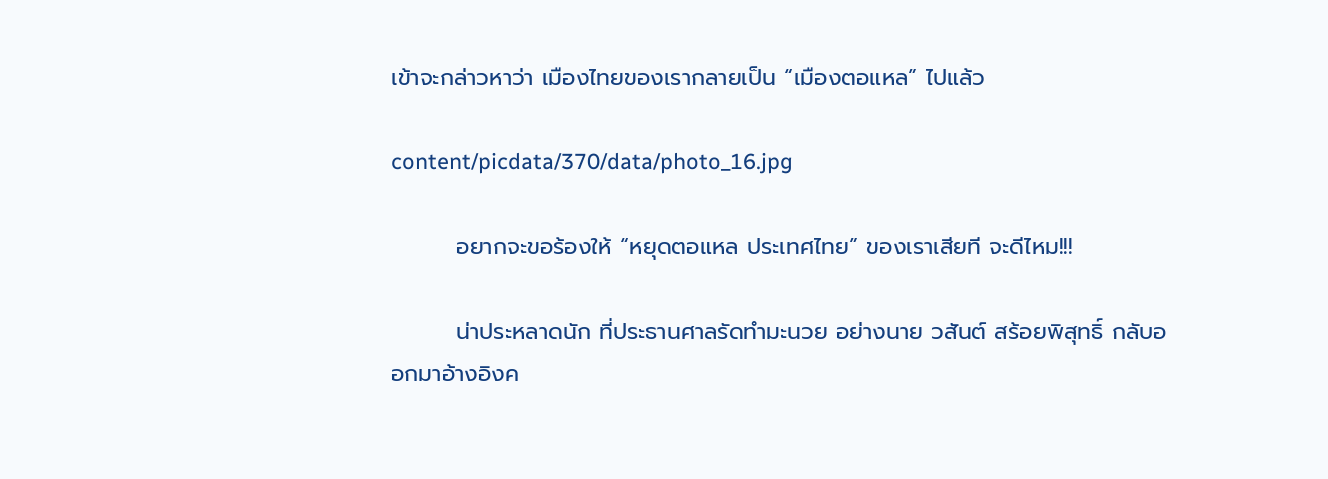เข้าจะกล่าวหาว่า เมืองไทยของเรากลายเป็น “เมืองตอแหล” ไปแล้ว

content/picdata/370/data/photo_16.jpg

        อยากจะขอร้องให้ “หยุดตอแหล ประเทศไทย” ของเราเสียที จะดีไหม!!!

        น่าประหลาดนัก ที่ประธานศาลรัดทำมะนวย อย่างนาย วสันต์ สร้อยพิสุทธิ์ กลับออกมาอ้างอิงค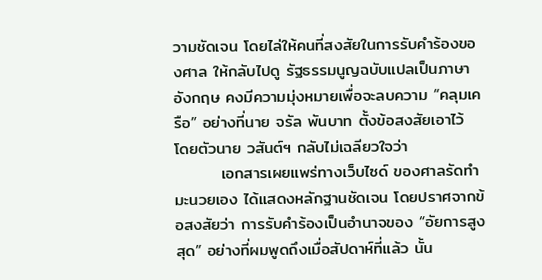วามชัดเจน โดยไล่ให้คนที่สงสัยในการรับคำร้องของศาล ให้กลับไปดู รัฐธรรมนูญฉบับแปลเป็นภาษาอังกฤษ คงมีความมุ่งหมายเพื่อจะลบความ “คลุมเครือ” อย่างที่นาย จรัล พันบาท ตั้งข้อสงสัยเอาไว้ โดยตัวนาย วสันต์ฯ กลับไม่เฉลียวใจว่า
        เอกสารเผยแพร่ทางเว็บไซด์ ของศาลรัดทำมะนวยเอง ได้แสดงหลักฐานชัดเจน โดยปราศจากข้อสงสัยว่า การรับคำร้องเป็นอำนาจของ “อัยการสูงสุด” อย่างที่ผมพูดถึงเมื่อสัปดาห์ที่แล้ว นั้น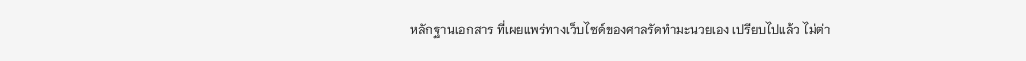หลักฐานเอกสาร ที่เผยแพร่ทางเว็บไซด์ของศาลรัดทำมะนวยเอง เปรียบไปแล้ว ไม่ต่า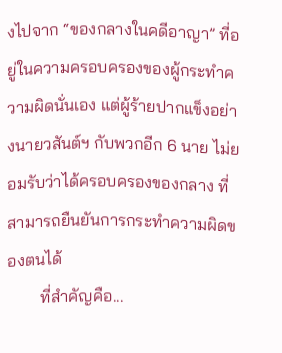งไปจาก “ของกลางในคดีอาญา” ที่อยู่ในความครอบครองของผู้กระทำความผิดนั่นเอง แต่ผู้ร้ายปากแข็งอย่างนายวสันต์ฯ กับพวกอีก 6 นาย ไม่ยอมรับว่าได้ครอบครองของกลาง ที่สามารถยืนยันการกระทำความผิดของตนได้
        ที่สำคัญคือ...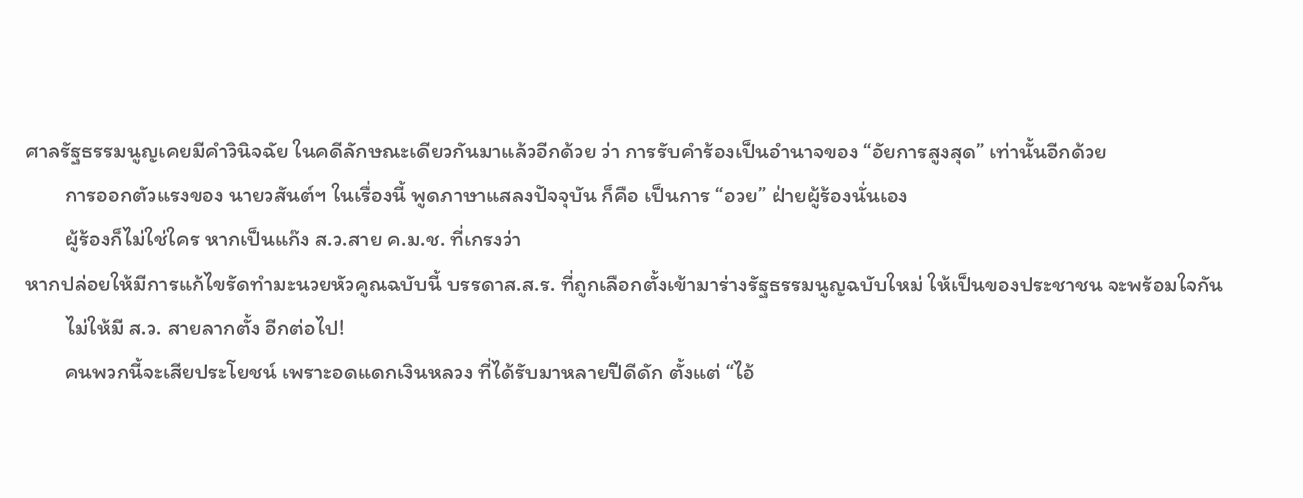ศาลรัฐธรรมนูญเคยมีคำวินิจฉัย ในคดีลักษณะเดียวกันมาแล้วอีกด้วย ว่า การรับคำร้องเป็นอำนาจของ “อัยการสูงสุด” เท่านั้นอีกด้วย
        การออกตัวแรงของ นายวสันต์ฯ ในเรื่องนี้ พูดภาษาแสลงปัจจุบัน ก็คือ เป็นการ “อวย” ฝ่ายผู้ร้องนั่นเอง
        ผู้ร้องก็ไม่ใช่ใคร หากเป็นแก๊ง ส.ว.สาย ค.ม.ช. ที่เกรงว่า
หากปล่อยให้มีการแก้ไขรัดทำมะนวยหัวคูณฉบับนี้ บรรดาส.ส.ร. ที่ถูกเลือกตั้งเข้ามาร่างรัฐธรรมนูญฉบับใหม่ ให้เป็นของประชาชน จะพร้อมใจกัน
        ไม่ให้มี ส.ว. สายลากตั้ง อีกต่อไป!
        คนพวกนี้จะเสียประโยชน์ เพราะอดแดกเงินหลวง ที่ได้รับมาหลายปีดีดัก ตั้งแต่ “ไอ้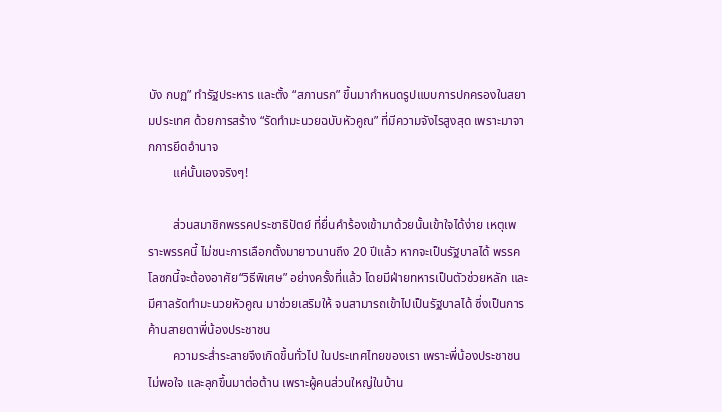บัง กบฏ” ทำรัฐประหาร และตั้ง “สภานรก” ขึ้นมากำหนดรูปแบบการปกครองในสยามประเทศ ด้วยการสร้าง “รัดทำมะนวยฉบับหัวคูณ” ที่มีความจังไรสูงสุด เพราะมาจากการยึดอำนาจ
        แค่นั้นเองจริงๆ!

        ส่วนสมาชิกพรรคประชาธิปัตย์ ที่ยื่นคำร้องเข้ามาด้วยนั้นเข้าใจได้ง่าย เหตุเพราะพรรคนี้ ไม่ชนะการเลือกตั้งมายาวนานถึง 20 ปีแล้ว หากจะเป็นรัฐบาลได้ พรรคโลซกนี้จะต้องอาศัย“วิธีพิเศษ” อย่างครั้งที่แล้ว โดยมีฝ่ายทหารเป็นตัวช่วยหลัก และมีศาลรัดทำมะนวยหัวคูณ มาช่วยเสริมให้ จนสามารถเข้าไปเป็นรัฐบาลได้ ซึ่งเป็นการค้านสายตาพี่น้องประชาชน
        ความระส่ำระสายจึงเกิดขึ้นทั่วไป ในประเทศไทยของเรา เพราะพี่น้องประชาชนไม่พอใจ และลุกขึ้นมาต่อต้าน เพราะผู้คนส่วนใหญ่ในบ้าน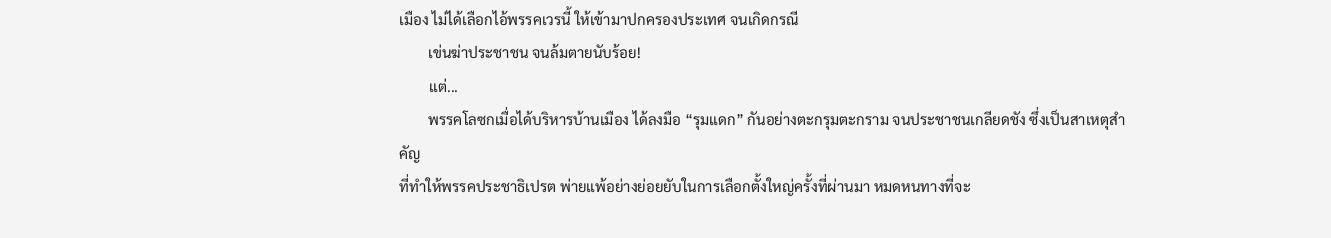เมือง ไม่ได้เลือกไอ้พรรคเวรนี้ ให้เข้ามาปกครองประเทศ จนเกิดกรณี
        เข่นฆ่าประชาชน จนล้มตายนับร้อย!
        แต่...
        พรรคโลซกเมื่อได้บริหารบ้านเมือง ได้ลงมือ “รุมแดก” กันอย่างตะกรุมตะกราม จนประชาชนเกลียดชัง ซึ่งเป็นสาเหตุสำคัญ
ที่ทำให้พรรคประชาธิเปรต พ่ายแพ้อย่างย่อยยับในการเลือกตั้งใหญ่ครั้งที่ผ่านมา หมดหนทางที่จะ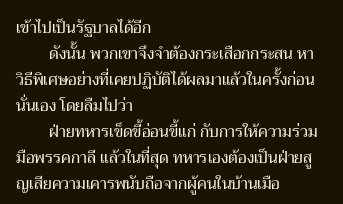เข้าไปเป็นรัฐบาลได้อีก
        ดังนั้น พวกเขาจึงจำต้องกระเสือกกระสน หาวิธีพิเศษอย่างที่เคยปฏิบัติได้ผลมาแล้วในครั้งก่อน นั่นเอง โดยลืมไปว่า
        ฝ่ายทหารเข็ดขี้อ่อนขี้แก่ กับการให้ความร่วมมือพรรคกาลี แล้วในที่สุด ทหารเองต้องเป็นฝ่ายสูญเสียความเคารพนับถือจากผู้คนในบ้านเมือ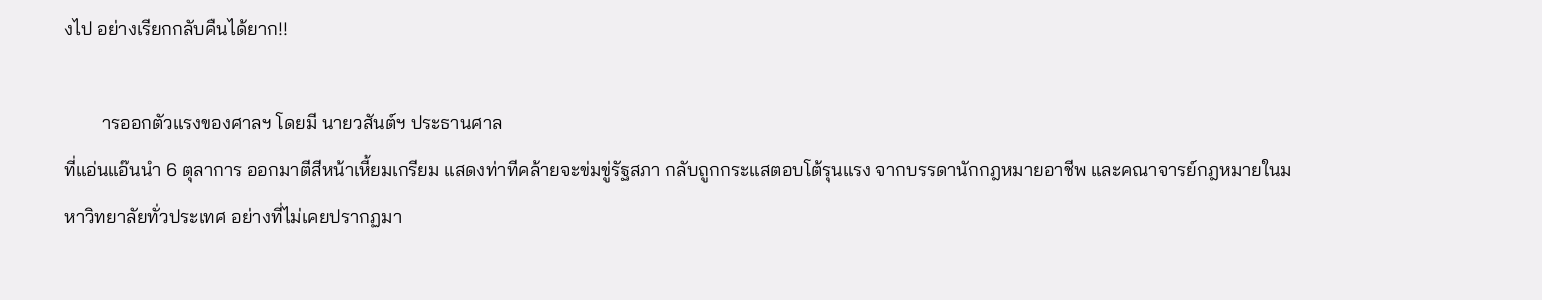งไป อย่างเรียกกลับคืนได้ยาก!!

        ารออกตัวแรงของศาลฯ โดยมี นายวสันต์ฯ ประธานศาล
ที่แอ่นแอ๊นนำ 6 ตุลาการ ออกมาตีสีหน้าเหี้ยมเกรียม แสดงท่าทีคล้ายจะข่มขู่รัฐสภา กลับถูกกระแสตอบโต้รุนแรง จากบรรดานักกฎหมายอาชีพ และคณาจารย์กฎหมายในมหาวิทยาลัยทั่วประเทศ อย่างที่ไม่เคยปรากฏมา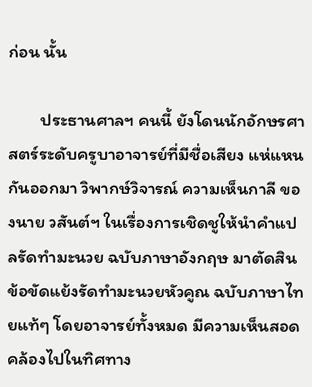ก่อน นั้น

        ประธานศาลฯ คนนี้ ยังโดนนักอักษรศาสตร์ระดับครูบาอาจารย์ที่มีชื่อเสียง แห่แหนกันออกมา วิพากษ์วิจารณ์ ความเห็นกาลี ของนาย วสันต์ฯ ในเรื่องการเชิดชูให้นำคำแปลรัดทำมะนวย ฉบับภาษาอังกฤษ มาตัดสินข้อขัดแย้งรัดทำมะนวยหัวคูณ ฉบับภาษาไทยแท้ๆ โดยอาจารย์ทั้งหมด มีความเห็นสอดคล้องไปในทิศทาง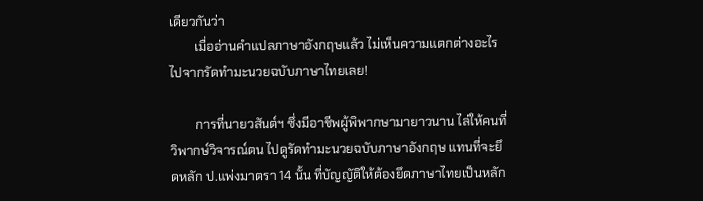เดียวกันว่า
        เมื่ออ่านคำแปลภาษาอังกฤษแล้ว ไม่เห็นความแตกต่างอะไร ไปจากรัดทำมะนวยฉบับภาษาไทยเลย!

        การที่นายวสันต์ฯ ซึ่งมีอาชีพผู้พิพากษามายาวนาน ไล่ให้คนที่วิพากษ์วิจารณ์ตน ไปดูรัดทำมะนวยฉบับภาษาอังกฤษ แทนที่จะยึดหลัก ป.แพ่งมาตรา 14 นั้น ที่บัญญัติให้ต้องยึดภาษาไทยเป็นหลัก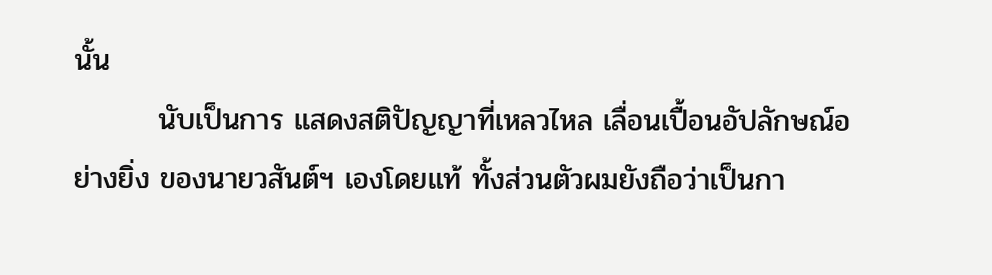นั้น
        นับเป็นการ แสดงสติปัญญาที่เหลวไหล เลื่อนเปื้อนอัปลักษณ์อย่างยิ่ง ของนายวสันต์ฯ เองโดยแท้ ทั้งส่วนตัวผมยังถือว่าเป็นกา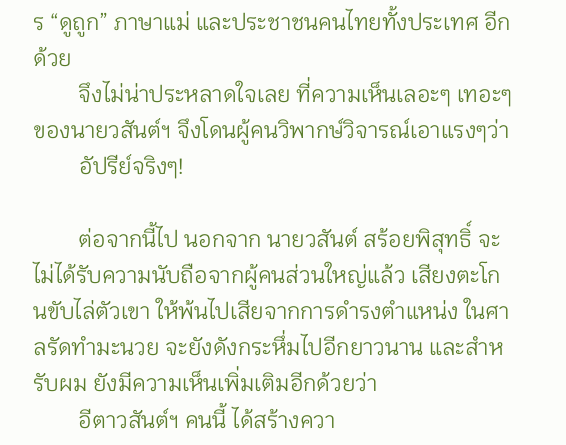ร “ดูถูก” ภาษาแม่ และประชาชนคนไทยทั้งประเทศ อีกด้วย
        จึงไม่น่าประหลาดใจเลย ที่ความเห็นเลอะๆ เทอะๆ ของนายวสันต์ฯ จึงโดนผู้คนวิพากษ์วิจารณ์เอาแรงๆว่า
        อัปรีย์จริงๆ!

        ต่อจากนี้ไป นอกจาก นายวสันต์ สร้อยพิสุทธิ์ จะไม่ได้รับความนับถือจากผู้คนส่วนใหญ่แล้ว เสียงตะโกนขับไล่ตัวเขา ให้พ้นไปเสียจากการดำรงตำแหน่ง ในศาลรัดทำมะนวย จะยังดังกระหึ่มไปอีกยาวนาน และสำหรับผม ยังมีความเห็นเพิ่มเติมอีกด้วยว่า
        อีตาวสันต์ฯ คนนี้ ได้สร้างควา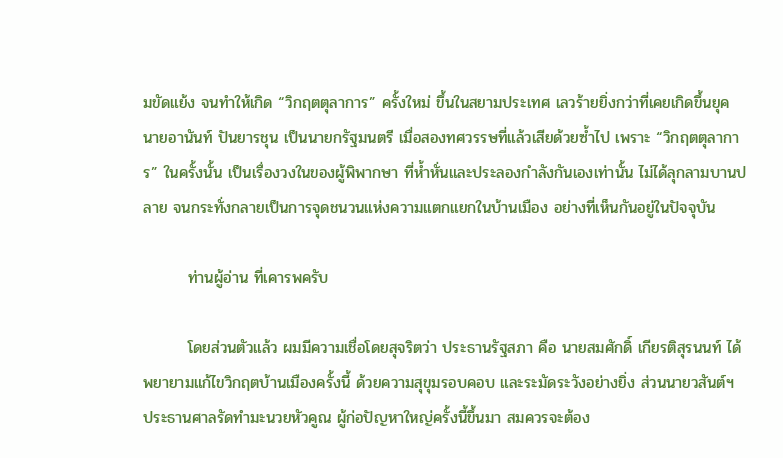มขัดแย้ง จนทำให้เกิด “วิกฤตตุลาการ” ครั้งใหม่ ขึ้นในสยามประเทศ เลวร้ายยิ่งกว่าที่เคยเกิดขึ้นยุค นายอานันท์ ปันยารชุน เป็นนายกรัฐมนตรี เมื่อสองทศวรรษที่แล้วเสียด้วยซ้ำไป เพราะ “วิกฤตตุลาการ” ในครั้งนั้น เป็นเรื่องวงในของผู้พิพากษา ที่ห้ำหั่นและประลองกำลังกันเองเท่านั้น ไม่ได้ลุกลามบานปลาย จนกระทั่งกลายเป็นการจุดชนวนแห่งความแตกแยกในบ้านเมือง อย่างที่เห็นกันอยู่ในปัจจุบัน

        ท่านผู้อ่าน ที่เคารพครับ

        โดยส่วนตัวแล้ว ผมมีความเชื่อโดยสุจริตว่า ประธานรัฐสภา คือ นายสมศักดิ์ เกียรติสุรนนท์ ได้พยายามแก้ไขวิกฤตบ้านเมืองครั้งนี้ ด้วยความสุขุมรอบคอบ และระมัดระวังอย่างยิ่ง ส่วนนายวสันต์ฯ ประธานศาลรัดทำมะนวยหัวคูณ ผู้ก่อปัญหาใหญ่ครั้งนี้ขึ้นมา สมควรจะต้อง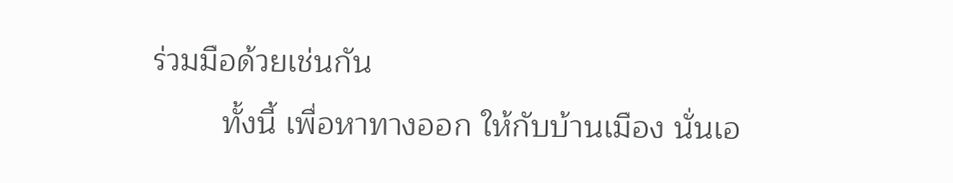ร่วมมือด้วยเช่นกัน
        ทั้งนี้ เพื่อหาทางออก ให้กับบ้านเมือง นั่นเอ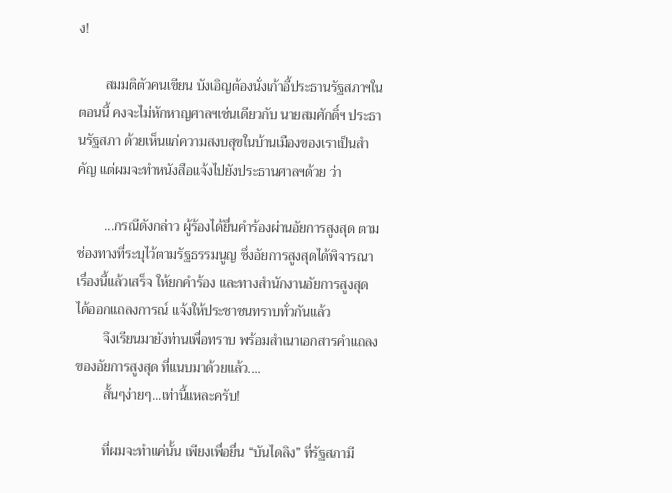ง!

        สมมติตัวคนเขียน บังเอิญต้องนั่งเก้าอี้ประธานรัฐสภาฯในตอนนี้ คงจะไม่หักหาญศาลฯเช่นเดียวกับ นายสมศักดิ์ฯ ประธานรัฐสภา ด้วยเห็นแก่ความสงบสุขในบ้านเมืองของเราเป็นสำคัญ แต่ผมจะทำหนังสือแจ้งไปยังประธานศาลฯด้วย ว่า

        ...กรณีดังกล่าว ผู้ร้องได้ยื่นคำร้องผ่านอัยการสูงสุด ตามช่องทางที่ระบุไว้ตามรัฐธรรมนูญ ซึ่งอัยการสูงสุดได้พิจารณาเรื่องนี้แล้วเสร็จ ให้ยกคำร้อง และทางสำนักงานอัยการสูงสุด ได้ออกแถลงการณ์ แจ้งให้ประชาชนทราบทั่วกันแล้ว
        จึงเรียนมายังท่านเพื่อทราบ พร้อมสำเนาเอกสารคำแถลงของอัยการสูงสุด ที่แนบมาด้วยแล้ว....
        สั้นๆง่ายๆ...เท่านี้แหละครับ!

        ที่ผมจะทำแค่นั้น เพียงเพื่อยื่น “บันไดลิง” ที่รัฐสภามี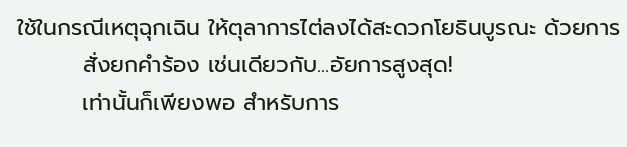ใช้ในกรณีเหตุฉุกเฉิน ให้ตุลาการไต่ลงได้สะดวกโยธินบูรณะ ด้วยการ
        สั่งยกคำร้อง เช่นเดียวกับ...อัยการสูงสุด!
        เท่านั้นก็เพียงพอ สำหรับการ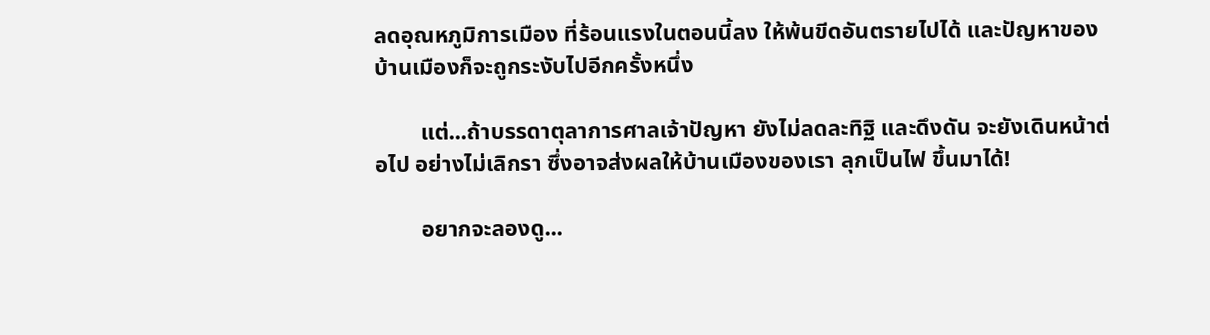ลดอุณหภูมิการเมือง ที่ร้อนแรงในตอนนี้ลง ให้พ้นขีดอันตรายไปได้ และปัญหาของบ้านเมืองก็จะถูกระงับไปอีกครั้งหนึ่ง

        แต่...ถ้าบรรดาตุลาการศาลเจ้าปัญหา ยังไม่ลดละทิฐิ และดึงดัน จะยังเดินหน้าต่อไป อย่างไม่เลิกรา ซึ่งอาจส่งผลให้บ้านเมืองของเรา ลุกเป็นไฟ ขึ้นมาได้!

        อยากจะลองดู...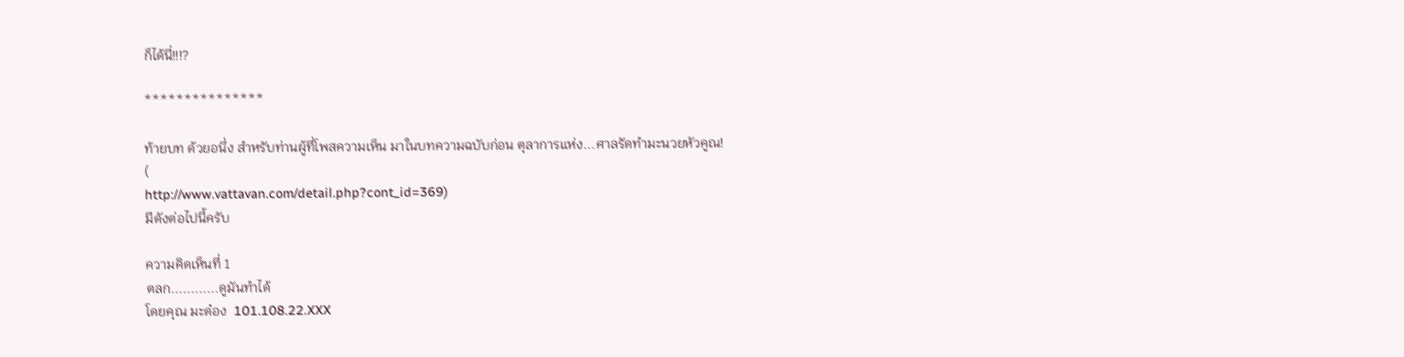ก็ได้นี่!!!?

***************

ท้ายบท ด้วยอนึ่ง สำหรับท่านผู้ที่โพสความเห็น มาในบทความฉบับก่อน ตุลาการแห่ง...ศาลรัดทำมะนวยหัวคูณ!
(
http://www.vattavan.com/detail.php?cont_id=369)
มีดังต่อไปนี้ครับ

ความคิดเห็นที่ 1
ตลก............ดูมันทำได้
โดยคุณ มะด๋อง  101.108.22.XXX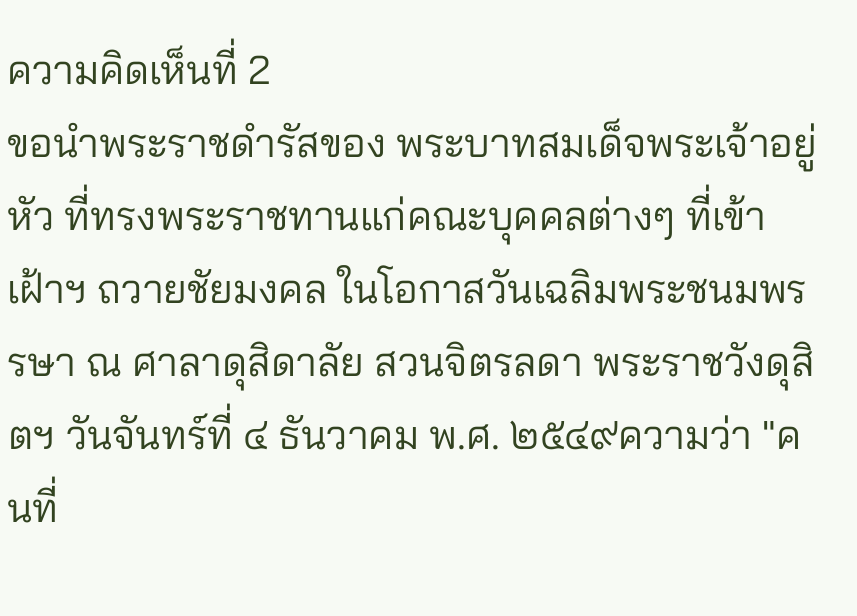ความคิดเห็นที่ 2
ขอนำพระราชดำรัสของ พระบาทสมเด็จพระเจ้าอยู่หัว ที่ทรงพระราชทานแก่คณะบุคคลต่างๆ ที่เข้าเฝ้าฯ ถวายชัยมงคล ในโอกาสวันเฉลิมพระชนมพรรษา ณ ศาลาดุสิดาลัย สวนจิตรลดา พระราชวังดุสิตฯ วันจันทร์ที่ ๔ ธันวาคม พ.ศ. ๒๕๔๙ความว่า "คนที่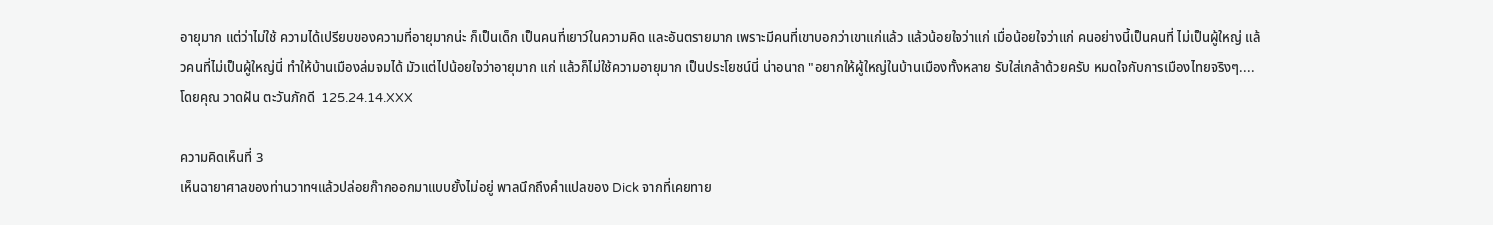อายุมาก แต่ว่าไม่ใช้ ความได้เปรียบของความที่อายุมากน่ะ ก็เป็นเด็ก เป็นคนที่เยาว์ในความคิด และอันตรายมาก เพราะมีคนที่เขาบอกว่าเขาแก่แล้ว แล้วน้อยใจว่าแก่ เมื่อน้อยใจว่าแก่ คนอย่างนี้เป็นคนที่ ไม่เป็นผู้ใหญ่ แล้วคนที่ไม่เป็นผู้ใหญ่นี่ ทำให้บ้านเมืองล่มจมได้ มัวแต่ไปน้อยใจว่าอายุมาก แก่ แล้วก็ไม่ใช้ความอายุมาก เป็นประโยชน์นี่ น่าอนาถ "อยากให้ผู้ใหญ่ในบ้านเมืองทั้งหลาย รับใส่เกล้าด้วยครับ หมดใจกับการเมืองไทยจริงๆ....
โดยคุณ วาดฝัน ตะวันภักดี  125.24.14.XXX

ความคิดเห็นที่ 3
เห็นฉายาศาลของท่านวาทฯแล้วปล่อยก๊ากออกมาแบบยั้งไม่อยู่ พาลนึกถึงคำแปลของ Dick จากที่เคยทาย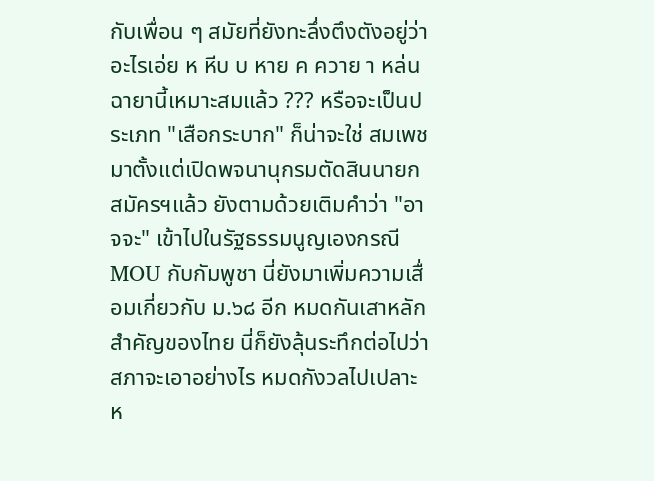กับเพื่อน ๆ สมัยที่ยังทะลึ่งตึงตังอยู่ว่า อะไรเอ่ย ห หีบ บ หาย ค ควาย า หล่น ฉายานี้เหมาะสมแล้ว ??? หรือจะเป็นประเภท "เสือกระบาก" ก็น่าจะใช่ สมเพชมาตั้งแต่เปิดพจนานุกรมตัดสินนายกสมัครฯแล้ว ยังตามด้วยเติมคำว่า "อาจจะ" เข้าไปในรัฐธรรมนูญเองกรณี MOU กับกัมพูชา นี่ยังมาเพิ่มความเสื่อมเกี่ยวกับ ม.๖๘ อีก หมดกันเสาหลักสำคัญของไทย นี่ก็ยังลุ้นระทึกต่อไปว่าสภาจะเอาอย่างไร หมดกังวลไปเปลาะห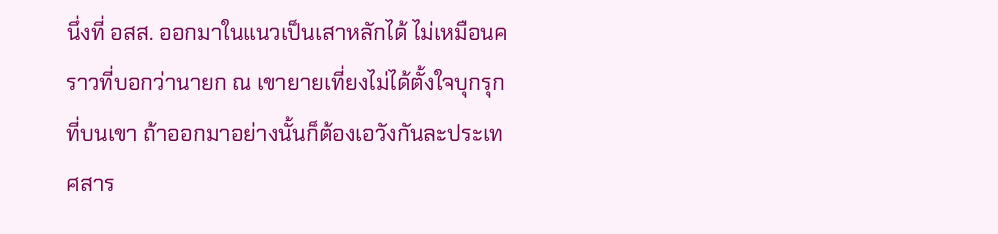นึ่งที่ อสส. ออกมาในแนวเป็นเสาหลักได้ ไม่เหมือนคราวที่บอกว่านายก ณ เขายายเที่ยงไม่ได้ตั้งใจบุกรุกที่บนเขา ถ้าออกมาอย่างนั้นก็ต้องเอวังกันละประเทศสาร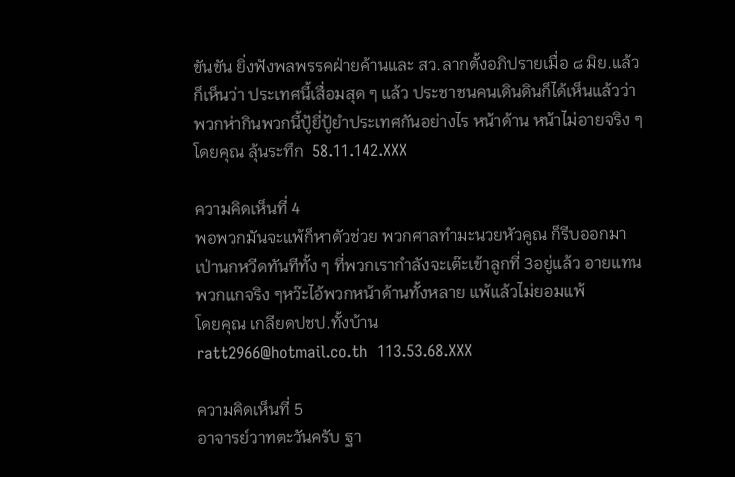ขันขัน ยิ่งฟังพลพรรคฝ่ายค้านและ สว.ลากตั้งอภิปรายเมื่อ ๘ มิย.แล้วก็เห็นว่า ประเทศนี้เสื่อมสุด ๆ แล้ว ประชาชนคนเดินดินก็ได้เห็นแล้วว่าพวกห่ากินพวกนี้ปู้ยี่ปู้ยำประเทศกันอย่างไร หน้าด้าน หน้าไม่อายจริง ๆ
โดยคุณ ลุ้นระทึก  58.11.142.XXX

ความคิดเห็นที่ 4
พอพวกมันจะแพ้ก็หาตัวช่วย พวกศาลทำมะนวยหัวคูณ ก็รีบออกมาเป่านกหวีดทันทีทั้ง ๆ ที่พวกเรากำลังจะเต๊ะเข้าลูกที่ 3อยู่แล้ว อายแทนพวกแกจริง ๆหว๊ะไอ้พวกหน้าด้านทั้งหลาย แพ้แล้วไม่ยอมแพ้
โดยคุณ เกลียดปชป.ทั้งบ้าน
ratt2966@hotmail.co.th  113.53.68.XXX

ความคิดเห็นที่ 5
อาจารย์วาทตะวันครับ ฐา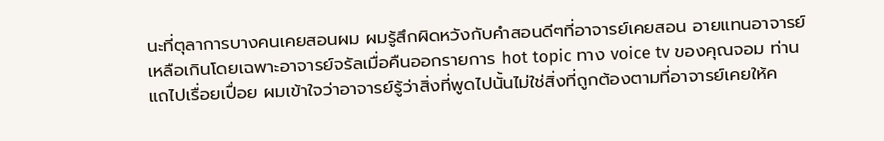นะที่ตุลาการบางคนเคยสอนผม ผมรู้สึกผิดหวังกับคำสอนดีๆที่อาจารย์เคยสอน อายแทนอาจารย์เหลือเกินโดยเฉพาะอาจารย์จรัลเมื่อคืนออกรายการ hot topic ทาง voice tv ของคุณจอม ท่านแถไปเรื่อยเปื่อย ผมเข้าใจว่าอาจารย์รู้ว่าสิ่งที่พูดไปนั้นไม่ใช่สิ่งที่ถูกต้องตามที่อาจารย์เคยให้ค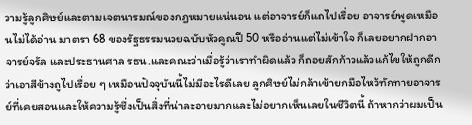วามรู้ลูกศิษย์และตามเจตนารมณ์ของกฎหมายแน่นอน แต่อาจารย์ก็แถไปเรื่อย อาจารย์พูดเหมือนไม่ได้อ่าน มาตรา 68 ของรัฐธรรมนวยฉบับหัวคูณปี 50 หรืออ่านแต่ไม่เข้าใจ ก็เลยอยากฝากอาจารย์จรัล และประธานศาล รธน.และคณะว่าเมื่อรู้ว่าเราทำผิดแล้ว ก็ถอยสักก้าวแล้วแก้ไขให้ถูกดีกว่าเอาสีข้างถูไปเรื่อย ๆ เหมือนปัจจุบันนี้ไม่มีอะไรดีเลย ลูกศิษย์ไม่กล้าเข้ายกมือไหว้ทักทายอาจารย์ที่เคยสอนและให้ความรู้ซึ่งเป็นสิ่งที่น่าละอายมากและไม่อยากเห็นเลยในชีวิตนี้ ถ้าหากว่าผมเป็น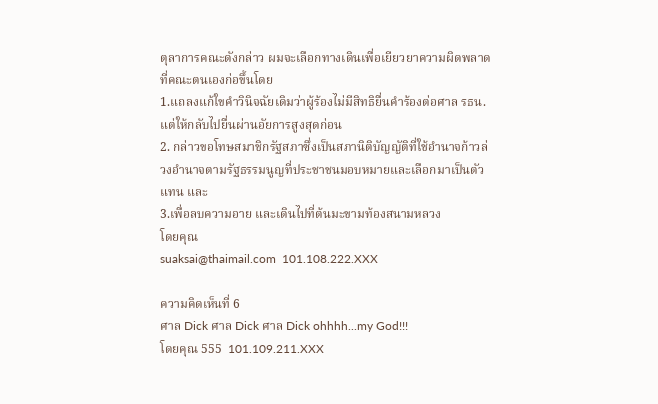ตุลาการคณะดังกล่าว ผมจะเลือกทางเดินเพื่อเยียวยาความผิดพลาดที่คณะตนเองก่อขึ้นโดย
1.แถลงแก้ใขคำวินิจฉัยเดิมว่าผู้ร้องไม่มีสิทธิยื่นคำร้องต่อศาล รธน.แต่ให้กลับไปยื่นผ่านอัยการสูงสุดก่อน
2. กล่าวขอโทษสมาชิกรัฐสภาซึ่งเป็นสภานิติบัญญัติที่ใช้อำนาจก้าวล่วงอำนาจตามรัฐธรรมนูญที่ประชาชนมอบหมายและเลือกมาเป็นตัวแทน และ
3.เพื่อลบความอาย และเดินไปที่ต้นมะขามท้องสนามหลวง
โดยคุณ
suaksai@thaimail.com  101.108.222.XXX

ความคิดเห็นที่ 6
ศาล Dick ศาล Dick ศาล Dick ohhhh...my God!!!
โดยคุณ 555  101.109.211.XXX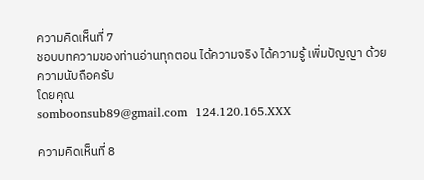ความคิดเห็นที่ 7
ชอบบทความของท่านอ่านทุกตอน ได้ความจริง ได้ความรู้ เพิ่มปัญญา ด้วยความนับถือครับ
โดยคุณ
somboonsub89@gmail.com  124.120.165.XXX

ความคิดเห็นที่ 8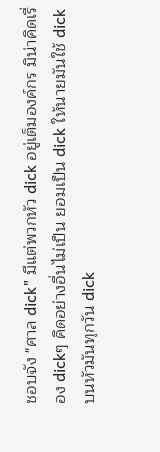ชอบจัง "ศาล dick" มีแต่พวกหัว dick อยู่เต็มองค์กร มิน่าคิดเรื่อง dickๆ คิดอย่างอื่นไม่เป็น ยอมเป็น dick ให้นายมันใช้ dick บนหัวมันทุกวัน dick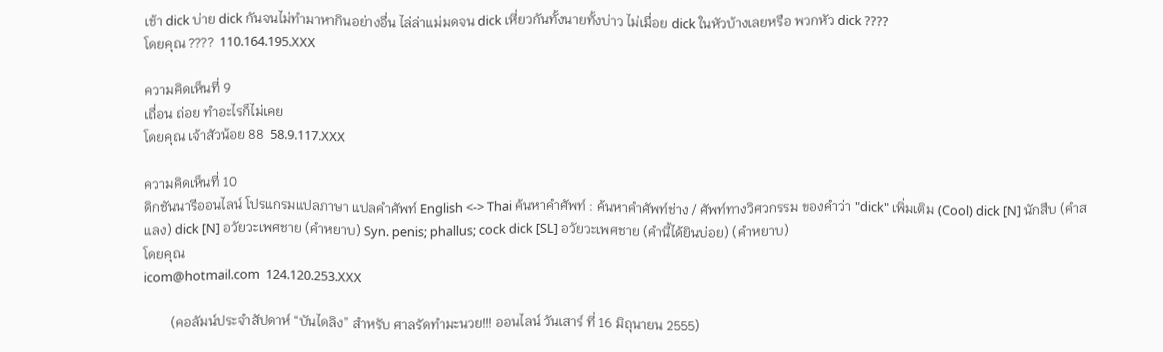เช้า dick บ่าย dick กันจนไม่ทำมาหากินอย่างอื่น ไล่ล่าแม่มดจน dick เหี่ยวกันทั้งนายทั้งบ่าว ไม่เมื่อย dick ในหัวบ้างเลยหรือ พวกหัว dick ????
โดยคุณ ????  110.164.195.XXX

ความคิดเห็นที่ 9
เถื่อน ถ่อย ทำอะไรก็ไม่เคย
โดยคุณ เจ้าสัวน้อย 88  58.9.117.XXX

ความคิดเห็นที่ 10
ดิกชันนารีออนไลน์ โปรแกรมแปลภาษา แปลคำศัพท์ English <-> Thai ค้นหาคำศัพท์ : ค้นหาคำศัพท์ช่าง / ศัพท์ทางวิศวกรรม ของคำว่า "dick" เพิ่มเติม (Cool) dick [N] นักสืบ (คำสแลง) dick [N] อวัยวะเพศชาย (คำหยาบ) Syn. penis; phallus; cock dick [SL] อวัยวะเพศชาย (คำนี้ได้ยินบ่อย) (คำหยาบ)
โดยคุณ
icom@hotmail.com  124.120.253.XXX

        (คอลัมน์ประจำสัปดาห์ “บันไดลิง” สำหรับ ศาลรัดทำมะนวย!!! ออนไลน์ วันเสาร์ ที่ 16 มิถุนายน 2555)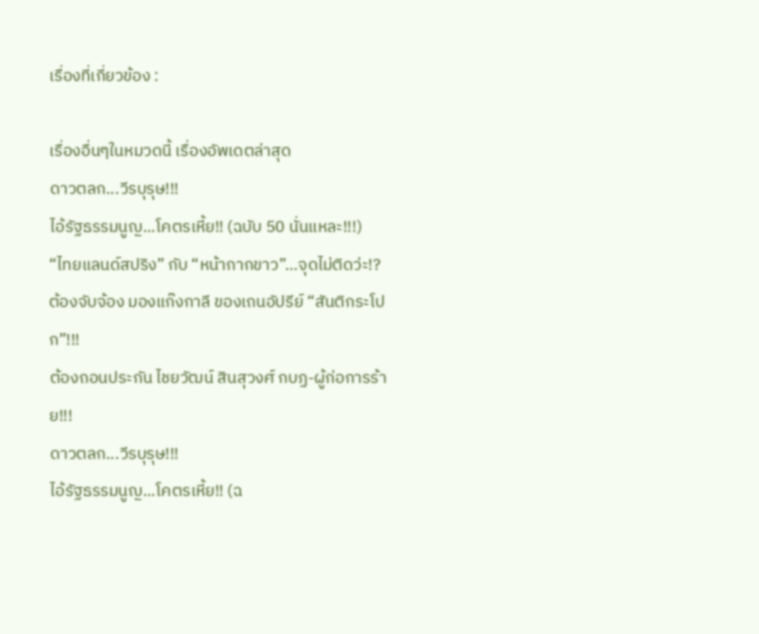เรื่องที่เกี่ยวข้อง :

เรื่องอื่นๆในหมวดนี้ เรื่องอัพเดตล่าสุด
ดาวตลก...วีรบุรุษ!!!
ไอ้รัฐธรรมนูญ...โคตรเหี้ย!! (ฉบับ 50 นั่นแหละ!!!)
“ไทยแลนด์สปริง” กับ “หน้ากากขาว”…จุดไม่ติดว่ะ!?
ต้องจับจ้อง มองแก๊งกาลี ของเถนอัปรีย์ “สันติกระโปก”!!!
ต้องถอนประกัน ไชยวัฒน์ สินสุวงศ์ กบฏ-ผู้ก่อการร้าย!!!
ดาวตลก...วีรบุรุษ!!!
ไอ้รัฐธรรมนูญ...โคตรเหี้ย!! (ฉ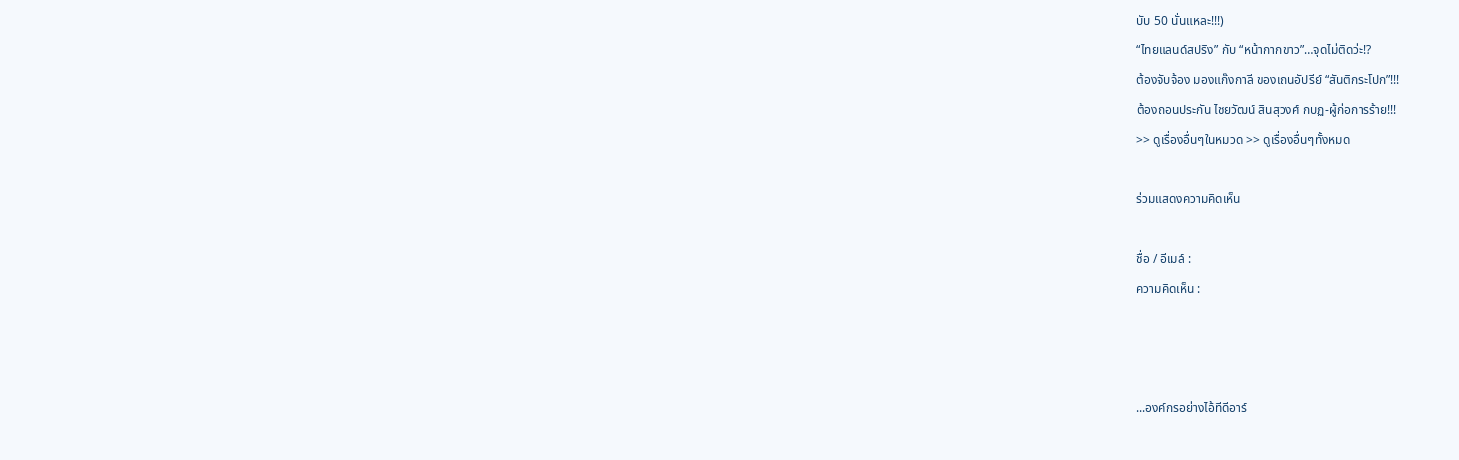บับ 50 นั่นแหละ!!!)
“ไทยแลนด์สปริง” กับ “หน้ากากขาว”…จุดไม่ติดว่ะ!?
ต้องจับจ้อง มองแก๊งกาลี ของเถนอัปรีย์ “สันติกระโปก”!!!
ต้องถอนประกัน ไชยวัฒน์ สินสุวงศ์ กบฏ-ผู้ก่อการร้าย!!!
>> ดูเรื่องอื่นๆในหมวด >> ดูเรื่องอื่นๆทั้งหมด

ร่วมแสดงความคิดเห็น

ชื่อ / อีเมล์ :
ความคิดเห็น :



...องค์กรอย่างไอ้ทีดีอาร์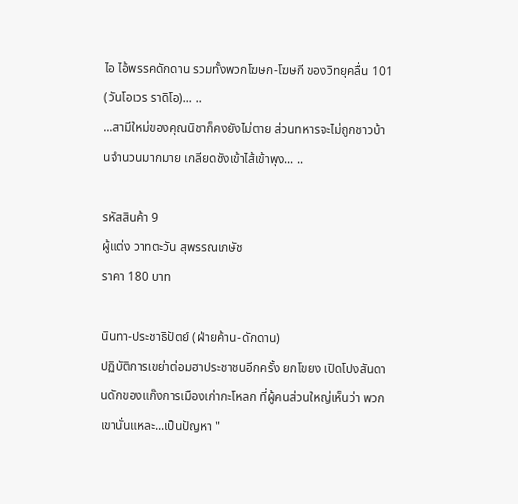ไอ ไอ้พรรคดักดาน รวมทั้งพวกโฆษก-โฆษกี ของวิทยุคลื่น 101 (วันโอเวร ราดิโอ)... ..
...สามีใหม่ของคุณนิชาก็คงยังไม่ตาย ส่วนทหารจะไม่ถูกชาวบ้านจำนวนมากมาย เกลียดชังเข้าไส้เข้าพุง... ..

รหัสสินค้า 9
ผู้แต่ง วาทตะวัน สุพรรณเภษัช
ราคา 180 บาท

นินทา-ประชาธิปัตย์ (ฝ่ายค้าน-ดักดาน)
ปฏิบัติการเขย่าต่อมฮาประชาชนอีกครั้ง ยกโขยง เปิดโปงสันดานดักของแก๊งการเมืองเก่ากะโหลก ที่ผู้คนส่วนใหญ่เห็นว่า พวกเขานั่นแหละ...เป็นปัญหา "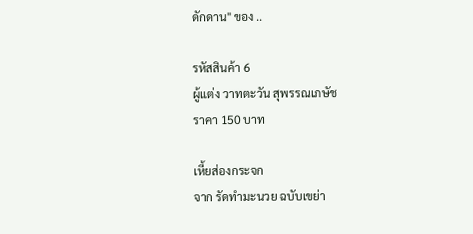ดักดาน" ของ ..

รหัสสินค้า 6
ผู้แต่ง วาทตะวัน สุพรรณเภษัช
ราคา 150 บาท

เหี้ยส่องกระจก
จาก รัดทำมะนวย ฉบับเขย่า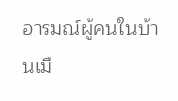อารมณ์ผู้คนในบ้านเมื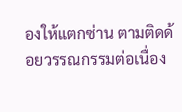องให้แตกซ่าน ตามติดด้อยวรรณกรรมต่อเนื่อง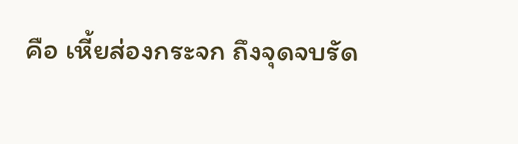คือ เหี้ยส่องกระจก ถึงจุดจบรัด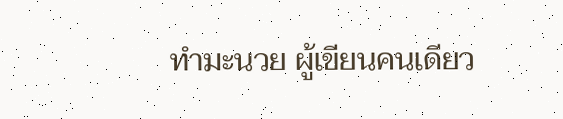ทำมะนวย ผู้เขียนคนเดียว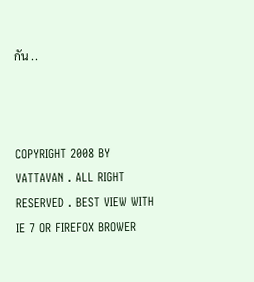กัน ..



COPYRIGHT 2008 BY VATTAVAN . ALL RIGHT RESERVED . BEST VIEW WITH IE 7 OR FIREFOX BROWER